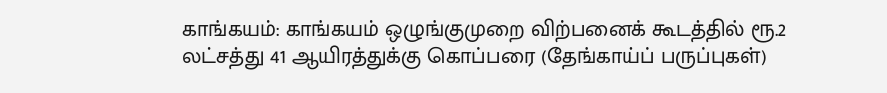காங்கயம்: காங்கயம் ஒழுங்குமுறை விற்பனைக் கூடத்தில் ரூ.2 லட்சத்து 41 ஆயிரத்துக்கு கொப்பரை (தேங்காய்ப் பருப்புகள்)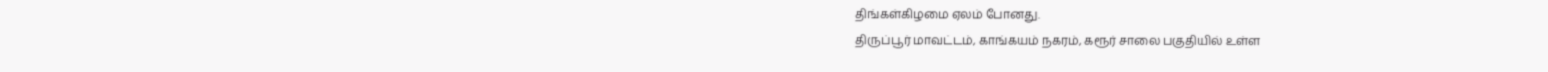திங்கள்கிழமை ஏலம் போனது.
திருப்பூர் மாவட்டம், காங்கயம் நகரம், கரூர் சாலை பகுதியில் உள்ள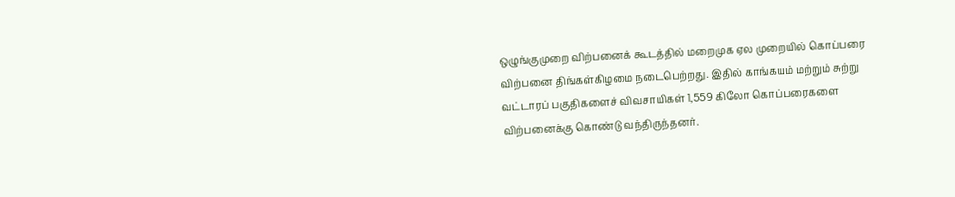ஒழுங்குமுறை விற்பனைக் கூடத்தில் மறைமுக ஏல முறையில் கொப்பரை விற்பனை திங்கள்கிழமை நடைபெற்றது. இதில் காங்கயம் மற்றும் சுற்று வட்டாரப் பகுதிகளைச் விவசாயிகள் 1,559 கிலோ கொப்பரைகளை விற்பனைக்கு கொண்டு வந்திருந்தனர்.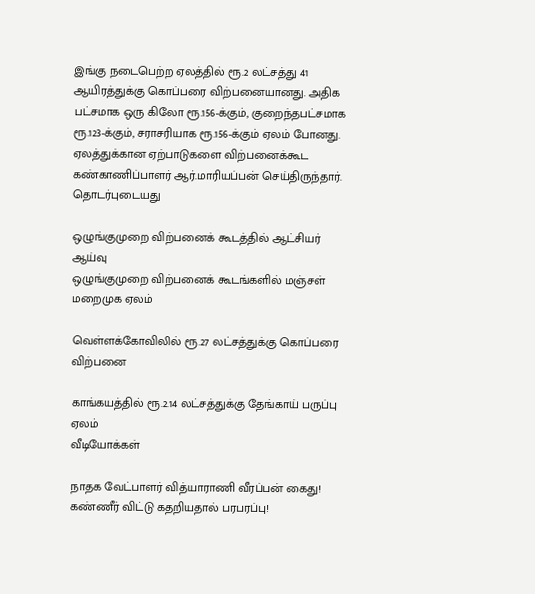இங்கு நடைபெற்ற ஏலத்தில் ரூ.2 லட்சத்து 41 ஆயிரத்துக்கு கொப்பரை விற்பனையானது. அதிக பட்சமாக ஒரு கிலோ ரூ.156-க்கும், குறைந்தபட்சமாக ரூ.123-க்கும், சராசரியாக ரூ.156-க்கும் ஏலம் போனது. ஏலத்துக்கான ஏற்பாடுகளை விற்பனைக்கூட கண்காணிப்பாளர் ஆர்.மாரியப்பன் செய்திருந்தார்.
தொடர்புடையது

ஒழுங்குமுறை விற்பனைக் கூடத்தில் ஆட்சியர் ஆய்வு
ஒழுங்குமுறை விற்பனைக் கூடங்களில் மஞ்சள் மறைமுக ஏலம்

வெள்ளக்கோவிலில் ரூ.27 லட்சத்துக்கு கொப்பரை விற்பனை

காங்கயத்தில் ரூ.2.14 லட்சத்துக்கு தேங்காய் பருப்பு ஏலம்
வீடியோக்கள்

நாதக வேட்பாளர் வித்யாராணி வீரப்பன் கைது! கண்ணீர் விட்டு கதறியதால் பரபரப்பு!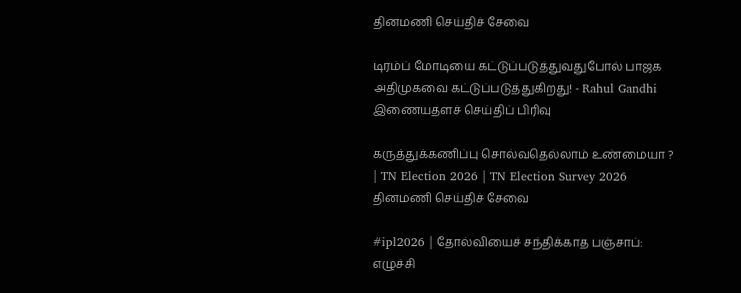தினமணி செய்திச் சேவை

டிரம்ப் மோடியை கட்டுப்படுத்துவதுபோல் பாஜக அதிமுகவை கட்டுப்படுத்துகிறது! - Rahul Gandhi
இணையதளச் செய்திப் பிரிவு

கருத்துக்கணிப்பு சொல்வதெல்லாம் உண்மையா ? | TN Election 2026 | TN Election Survey 2026
தினமணி செய்திச் சேவை

#ipl2026 | தோல்வியைச் சந்திக்காத பஞ்சாப்: எழுச்சி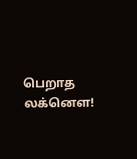பெறாத லக்னௌ!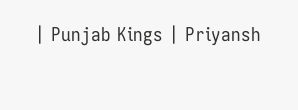| Punjab Kings | Priyansh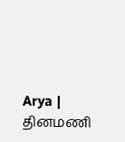Arya |
தினமணி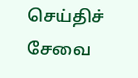செய்திச் சேவை